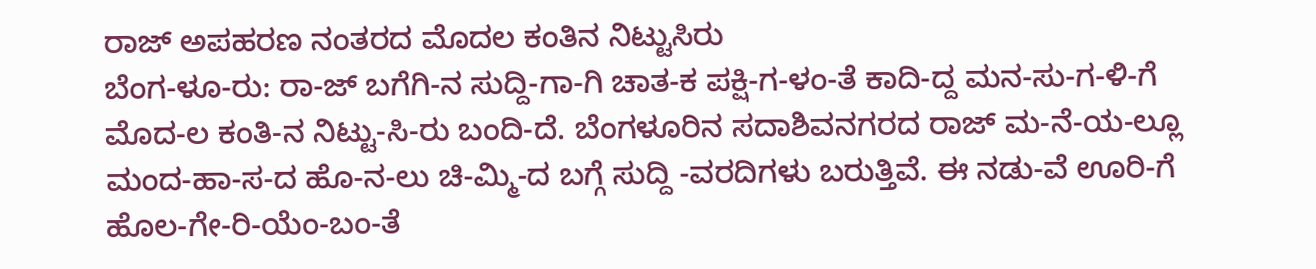ರಾಜ್ ಅಪಹರಣ ನಂತರದ ಮೊದಲ ಕಂತಿನ ನಿಟ್ಟುಸಿರು
ಬೆಂಗ-ಳೂ-ರು: ರಾ-ಜ್ ಬಗೆಗಿ-ನ ಸುದ್ದಿ-ಗಾ-ಗಿ ಚಾತ-ಕ ಪಕ್ಷಿ-ಗ-ಳಂ-ತೆ ಕಾದಿ-ದ್ದ ಮನ-ಸು-ಗ-ಳಿ-ಗೆ ಮೊದ-ಲ ಕಂತಿ-ನ ನಿಟ್ಟು-ಸಿ-ರು ಬಂದಿ-ದೆ. ಬೆಂಗಳೂರಿನ ಸದಾಶಿವನಗರದ ರಾಜ್ ಮ-ನೆ-ಯ-ಲ್ಲೂ ಮಂದ-ಹಾ-ಸ-ದ ಹೊ-ನ-ಲು ಚಿ-ಮ್ಮಿ-ದ ಬಗ್ಗೆ ಸುದ್ದಿ -ವರದಿಗಳು ಬರುತ್ತಿವೆ. ಈ ನಡು-ವೆ ಊರಿ-ಗೆ ಹೊಲ-ಗೇ-ರಿ-ಯೆಂ-ಬಂ-ತೆ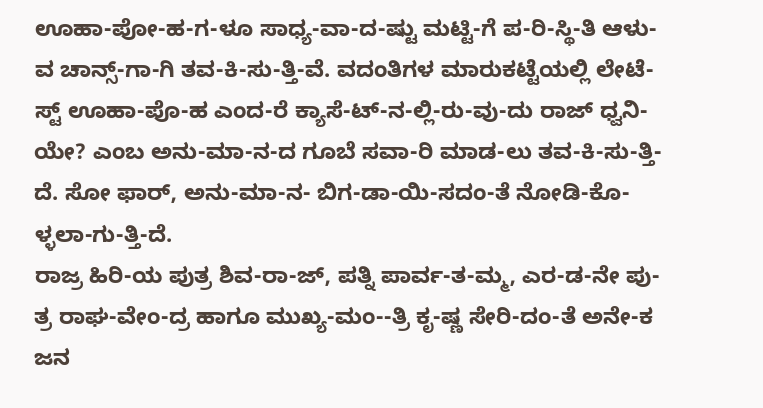ಊಹಾ-ಪೋ-ಹ-ಗ-ಳೂ ಸಾಧ್ಯ-ವಾ-ದ-ಷ್ಟು ಮಟ್ಟಿ-ಗೆ ಪ-ರಿ-ಸ್ಥಿ-ತಿ ಆಳು-ವ ಚಾನ್ಸ್-ಗಾ-ಗಿ ತವ-ಕಿ-ಸು-ತ್ತಿ-ವೆ. ವದಂತಿಗಳ ಮಾರುಕಟ್ಟೆಯಲ್ಲಿ ಲೇಟೆ-ಸ್ಟ್ ಊಹಾ-ಪೊ-ಹ ಎಂದ-ರೆ ಕ್ಯಾಸೆ-ಟ್-ನ-ಲ್ಲಿ-ರು-ವು-ದು ರಾಜ್ ಧ್ವನಿ-ಯೇ? ಎಂಬ ಅನು-ಮಾ-ನ-ದ ಗೂಬೆ ಸವಾ-ರಿ ಮಾಡ-ಲು ತವ-ಕಿ-ಸು-ತ್ತಿ-ದೆ. ಸೋ ಫಾರ್, ಅನು-ಮಾ-ನ- ಬಿಗ-ಡಾ-ಯಿ-ಸದಂ-ತೆ ನೋಡಿ-ಕೊ-ಳ್ಳಲಾ-ಗು-ತ್ತಿ-ದೆ.
ರಾಜ್ರ ಹಿರಿ-ಯ ಪುತ್ರ ಶಿವ-ರಾ-ಜ್, ಪತ್ನಿ ಪಾರ್ವ-ತ-ಮ್ಮ, ಎರ-ಡ-ನೇ ಪು-ತ್ರ ರಾಘ-ವೇಂ-ದ್ರ ಹಾಗೂ ಮುಖ್ಯ-ಮಂ--ತ್ರಿ ಕೃ-ಷ್ಣ ಸೇರಿ-ದಂ-ತೆ ಅನೇ-ಕ ಜನ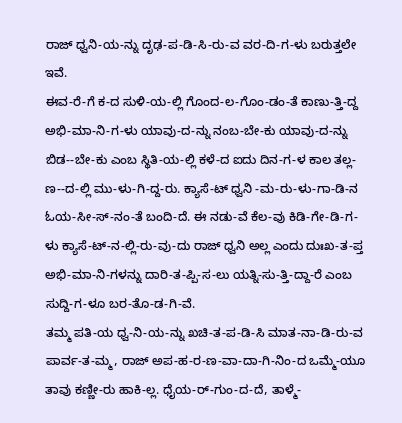ರಾಜ್ ಧ್ವನಿ-ಯ-ನ್ನು ದೃಢ-ಪ-ಡಿ-ಸಿ-ರು-ವ ವರ-ದಿ-ಗ-ಳು ಬರುತ್ತಲೇ ಇವೆ.
ಈವ-ರೆ-ಗೆ ಕ-ದ ಸುಳಿ-ಯ-ಲ್ಲಿ ಗೊಂದ-ಲ-ಗೊಂ-ಡಂ-ತೆ ಕಾಣು-ತ್ತಿ-ದ್ದ ಅಭಿ-ಮಾ-ನಿ-ಗ-ಳು ಯಾವು-ದ-ನ್ನು ನಂಬ-ಬೇ-ಕು ಯಾವು-ದ-ನ್ನು ಬಿಡ--ಬೇ-ಕು ಎಂಬ ಸ್ಥಿತಿ-ಯ-ಲ್ಲಿ ಕಳೆ-ದ ಐದು ದಿನ-ಗ-ಳ ಕಾಲ ತಲ್ಲ-ಣ--ದ-ಲ್ಲಿ ಮು-ಳು-ಗಿ-ದ್ದ-ರು. ಕ್ಯಾಸೆ-ಟ್ ಧ್ವನಿ -ಮ-ರು-ಳು-ಗಾ-ಡಿ-ನ ಓಯ-ಸೀ-ಸ್-ನಂ-ತೆ ಬಂದಿ-ದೆ. ಈ ನಡು-ವೆ ಕೆಲ-ವು ಕಿಡಿ-ಗೇ-ಡಿ-ಗ-ಳು ಕ್ಯಾಸೆ-ಟ್-ನ-ಲ್ಲಿ-ರು-ವು-ದು ರಾಜ್ ಧ್ವನಿ ಅಲ್ಲ ಎಂದು ದುಃಖ-ತ-ಪ್ತ ಅಭಿ-ಮಾ-ನಿ-ಗಳನ್ನು ದಾರಿ-ತ-ಪ್ಪಿ-ಸ-ಲು ಯತ್ನಿ-ಸು-ತ್ತಿ-ದ್ದಾ-ರೆ ಎಂಬ ಸುದ್ದಿ-ಗ-ಳೂ ಬರ-ತೊ-ಡ-ಗಿ-ವೆ.
ತಮ್ಮ ಪತಿ-ಯ ಧ್ವ-ನಿ-ಯ-ನ್ನು ಖಚಿ-ತ-ಪ-ಡಿ-ಸಿ ಮಾತ-ನಾ-ಡಿ-ರು-ವ ಪಾರ್ವ-ತ-ಮ್ಮ, ರಾಜ್ ಅಪ-ಹ-ರ-ಣ-ವಾ-ದಾ-ಗಿ-ನಿಂ-ದ ಒಮ್ಮೆ-ಯೂ ತಾವು ಕಣ್ಣೀ-ರು ಹಾಕಿ-ಲ್ಲ. ಧೈಯ-ರ್-ಗುಂ-ದ-ದೆ, ತಾಳ್ಮೆ-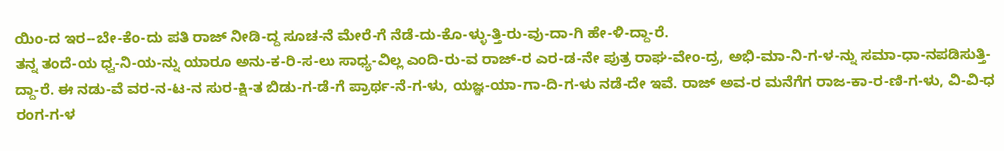ಯಿಂ-ದ ಇರ--ಬೇ-ಕೆಂ-ದು ಪತಿ ರಾಜ್ ನೀಡಿ-ದ್ದ ಸೂಚ-ನೆ ಮೇರೆ-ಗೆ ನೆಡೆ-ದು-ಕೊ-ಳ್ಳು-ತ್ತಿ-ರು-ವು-ದಾ-ಗಿ ಹೇ-ಳಿ-ದ್ದಾ-ರೆ.
ತನ್ನ ತಂದೆ-ಯ ಧ್ವ-ನಿ-ಯ-ನ್ನು ಯಾರೂ ಅನು-ಕ-ರಿ-ಸ-ಲು ಸಾಧ್ಯ-ವಿಲ್ಲ ಎಂದಿ-ರು-ವ ರಾಜ್-ರ ಎರ-ಡ-ನೇ ಪುತ್ರ ರಾಘ-ವೇಂ-ದ್ರ, ಅಭಿ-ಮಾ-ನಿ-ಗ-ಳ-ನ್ನು ಸಮಾ-ಧಾ-ನಪಡಿಸುತ್ತಿ-ದ್ದಾ-ರೆ. ಈ ನಡು-ವೆ ವರ-ನ-ಟ-ನ ಸುರ-ಕ್ಷಿ-ತ ಬಿಡು-ಗ-ಡೆ-ಗೆ ಪ್ರಾರ್ಥ-ನೆ-ಗ-ಳು, ಯಜ್ಞ-ಯಾ-ಗಾ-ದಿ-ಗ-ಳು ನಡೆ-ದೇ ಇವೆ. ರಾಜ್ ಅವ-ರ ಮನೆಗೆಗ ರಾಜ-ಕಾ-ರ-ಣಿ-ಗ-ಳು, ವಿ-ವಿ-ಧ ರಂಗ-ಗ-ಳ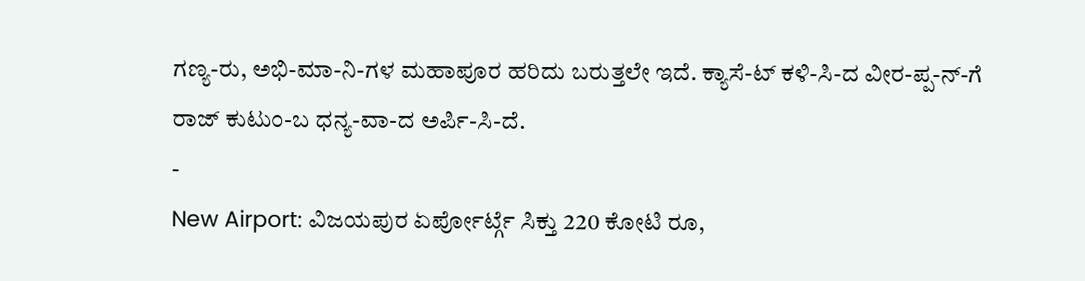ಗಣ್ಯ-ರು, ಅಭಿ-ಮಾ-ನಿ-ಗಳ ಮಹಾಪೂರ ಹರಿದು ಬರುತ್ತಲೇ ಇದೆ. ಕ್ಯಾಸೆ-ಟ್ ಕಳಿ-ಸಿ-ದ ವೀರ-ಪ್ಪ-ನ್-ಗೆ ರಾಜ್ ಕುಟುಂ-ಬ ಧನ್ಯ-ವಾ-ದ ಅರ್ಪಿ-ಸಿ-ದೆ.
-
New Airport: ವಿಜಯಪುರ ಏರ್ಪೋರ್ಟ್ಗೆ ಸಿಕ್ತು 220 ಕೋಟಿ ರೂ,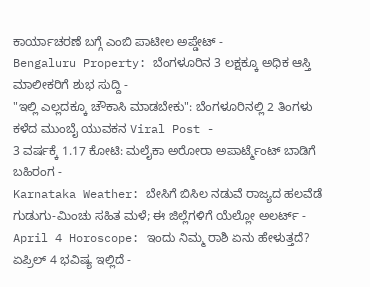ಕಾರ್ಯಾಚರಣೆ ಬಗ್ಗೆ ಎಂಬಿ ಪಾಟೀಲ ಅಪ್ಡೇಟ್ -
Bengaluru Property: ಬೆಂಗಳೂರಿನ 3 ಲಕ್ಷಕ್ಕೂ ಅಧಿಕ ಆಸ್ತಿ ಮಾಲೀಕರಿಗೆ ಶುಭ ಸುದ್ದಿ -
"ಇಲ್ಲಿ ಎಲ್ಲದಕ್ಕೂ ಚೌಕಾಸಿ ಮಾಡಬೇಕು": ಬೆಂಗಳೂರಿನಲ್ಲಿ 2 ತಿಂಗಳು ಕಳೆದ ಮುಂಬೈ ಯುವಕನ Viral Post -
3 ವರ್ಷಕ್ಕೆ 1.17 ಕೋಟಿ: ಮಲೈಕಾ ಅರೋರಾ ಅಪಾರ್ಟ್ಮೆಂಟ್ ಬಾಡಿಗೆ ಬಹಿರಂಗ -
Karnataka Weather: ಬೇಸಿಗೆ ಬಿಸಿಲ ನಡುವೆ ರಾಜ್ಯದ ಹಲವೆಡೆ ಗುಡುಗು-ಮಿಂಚು ಸಹಿತ ಮಳೆ; ಈ ಜಿಲ್ಲೆಗಳಿಗೆ ಯೆಲ್ಲೋ ಅಲರ್ಟ್ -
April 4 Horoscope: ಇಂದು ನಿಮ್ಮ ರಾಶಿ ಏನು ಹೇಳುತ್ತದೆ? ಏಪ್ರಿಲ್ 4 ಭವಿಷ್ಯ ಇಲ್ಲಿದೆ -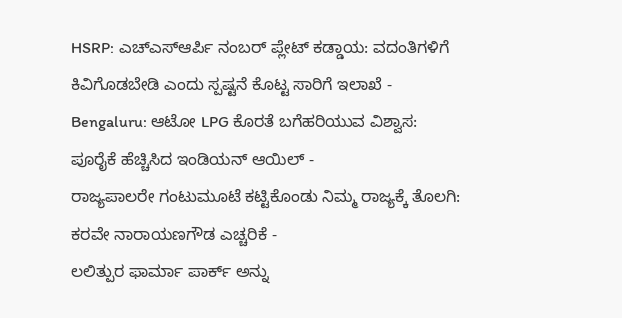HSRP: ಎಚ್ಎಸ್ಆರ್ಪಿ ನಂಬರ್ ಪ್ಲೇಟ್ ಕಡ್ಡಾಯ: ವದಂತಿಗಳಿಗೆ ಕಿವಿಗೊಡಬೇಡಿ ಎಂದು ಸ್ಪಷ್ಟನೆ ಕೊಟ್ಟ ಸಾರಿಗೆ ಇಲಾಖೆ -
Bengaluru: ಆಟೋ LPG ಕೊರತೆ ಬಗೆಹರಿಯುವ ವಿಶ್ವಾಸ: ಪೂರೈಕೆ ಹೆಚ್ಚಿಸಿದ ಇಂಡಿಯನ್ ಆಯಿಲ್ -
ರಾಜ್ಯಪಾಲರೇ ಗಂಟುಮೂಟೆ ಕಟ್ಟಿಕೊಂಡು ನಿಮ್ಮ ರಾಜ್ಯಕ್ಕೆ ತೊಲಗಿ: ಕರವೇ ನಾರಾಯಣಗೌಡ ಎಚ್ಚರಿಕೆ -
ಲಲಿತ್ಪುರ ಫಾರ್ಮಾ ಪಾರ್ಕ್ ಅನ್ನು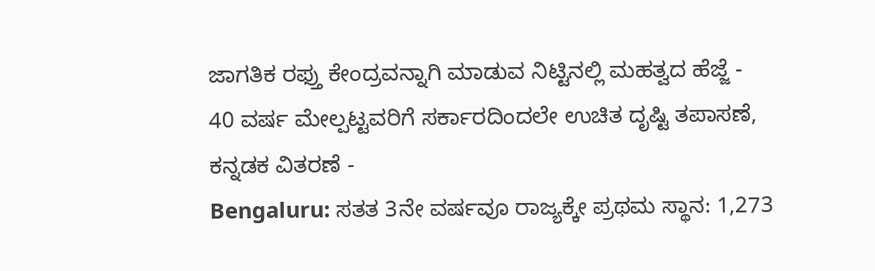ಜಾಗತಿಕ ರಫ್ತು ಕೇಂದ್ರವನ್ನಾಗಿ ಮಾಡುವ ನಿಟ್ಟಿನಲ್ಲಿ ಮಹತ್ವದ ಹೆಜ್ಜೆ -
40 ವರ್ಷ ಮೇಲ್ಪಟ್ಟವರಿಗೆ ಸರ್ಕಾರದಿಂದಲೇ ಉಚಿತ ದೃಷ್ಟಿ ತಪಾಸಣೆ, ಕನ್ನಡಕ ವಿತರಣೆ -
Bengaluru: ಸತತ 3ನೇ ವರ್ಷವೂ ರಾಜ್ಯಕ್ಕೇ ಪ್ರಥಮ ಸ್ಥಾನ: 1,273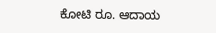ಕೋಟಿ ರೂ. ಆದಾಯ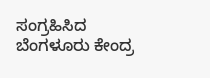ಸಂಗ್ರಹಿಸಿದ ಬೆಂಗಳೂರು ಕೇಂದ್ರ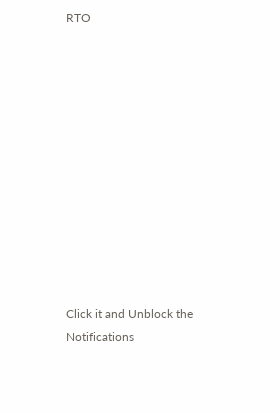RTO












Click it and Unblock the Notifications